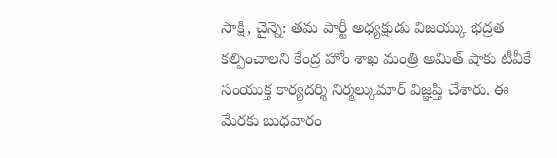సాక్షి, చైన్నె: తమ పార్టీ అధ్యక్షుడు విజయ్కు భద్రత కల్పించాలని కేంద్ర హోం శాఖ మంత్రి అమిత్ షాకు టీవీకే సంయుక్త కార్యదర్శి నిర్మల్కుమార్ విజ్ఞప్తి చేశారు. ఈ మేరకు బుధవారం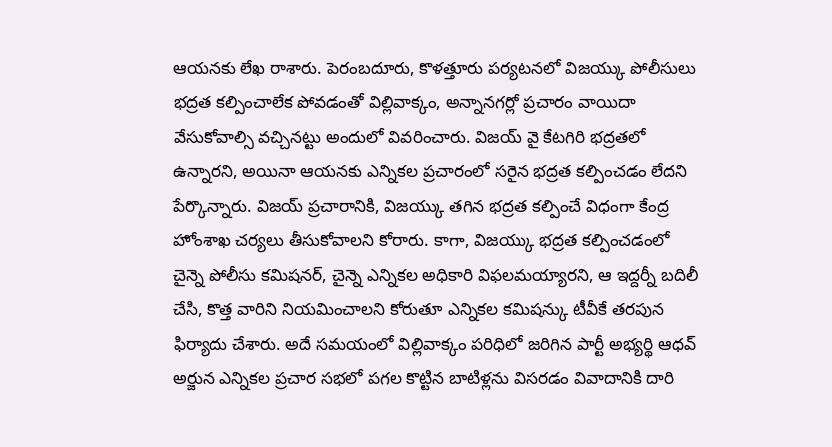ఆయనకు లేఖ రాశారు. పెరంబదూరు, కొళత్తూరు పర్యటనలో విజయ్కు పోలీసులు భద్రత కల్పించాలేక పోవడంతో విల్లివాక్కం, అన్నానగర్లో ప్రచారం వాయిదా వేసుకోవాల్సి వచ్చినట్టు అందులో వివరించారు. విజయ్ వై కేటగిరి భద్రతలో ఉన్నారని, అయినా ఆయనకు ఎన్నికల ప్రచారంలో సరైన భద్రత కల్పించడం లేదని పేర్కొన్నారు. విజయ్ ప్రచారానికి, విజయ్కు తగిన భద్రత కల్పించే విధంగా కేంద్ర హోంశాఖ చర్యలు తీసుకోవాలని కోరారు. కాగా, విజయ్కు భద్రత కల్పించడంలో చైన్నె పోలీసు కమిషనర్, చైన్నె ఎన్నికల అధికారి విఫలమయ్యారని, ఆ ఇద్దర్నీ బదిలీ చేసి, కొత్త వారిని నియమించాలని కోరుతూ ఎన్నికల కమిషన్కు టీవీకే తరపున ఫిర్యాదు చేశారు. అదే సమయంలో విల్లివాక్కం పరిధిలో జరిగిన పార్టీ అభ్యర్థి ఆధవ్ అర్జున ఎన్నికల ప్రచార సభలో పగల కొట్టిన బాటిళ్లను విసరడం వివాదానికి దారి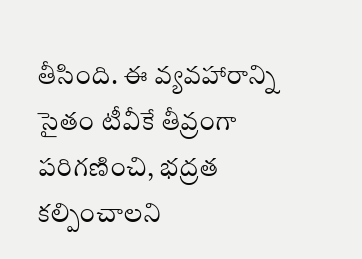తీసింది. ఈ వ్యవహారాన్ని సైతం టీవీకే తీవ్రంగా పరిగణించి, భద్రత కల్పించాలని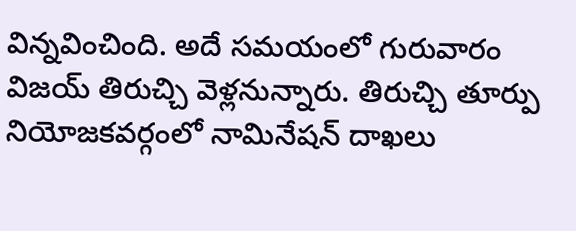విన్నవించింది. అదే సమయంలో గురువారం విజయ్ తిరుచ్చి వెళ్లనున్నారు. తిరుచ్చి తూర్పు నియోజకవర్గంలో నామినేషన్ దాఖలు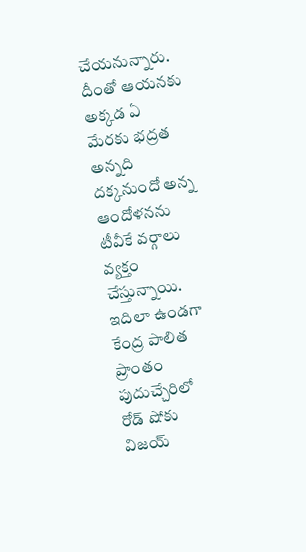చేయనున్నారు. దీంతో ఆయనకు అక్కడ ఏ మేరకు భద్రత అన్నది దక్కనుందో అన్న ఆందోళనను టీవీకే వర్గాలు వ్యక్తం చేస్తున్నాయి. ఇదిలా ఉండగా కేంద్ర పాలిత ప్రాంతం పుదుచ్చేరిలో రోడ్ షోకు విజయ్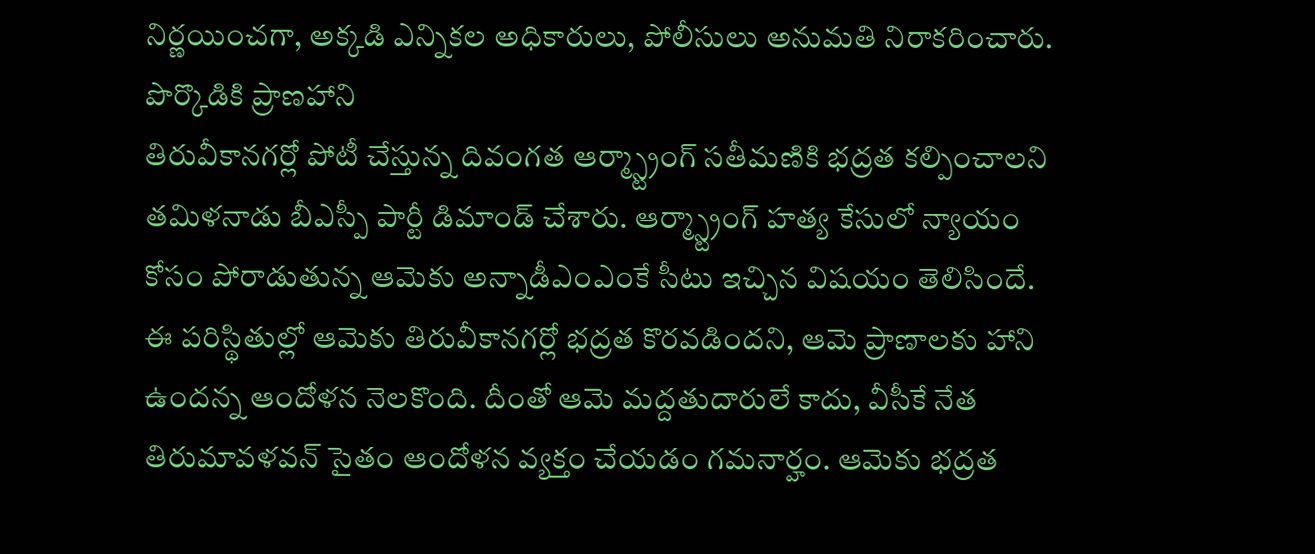నిర్ణయించగా, అక్కడి ఎన్నికల అధికారులు, పోలీసులు అనుమతి నిరాకరించారు.
పొర్కొడికి ప్రాణహాని
తిరువీకానగర్లో పోటీ చేస్తున్న దివంగత ఆర్మ్స్ట్రాంగ్ సతీమణికి భద్రత కల్పించాలని తమిళనాడు బీఎస్పీ పార్టీ డిమాండ్ చేశారు. ఆర్మ్స్ట్రాంగ్ హత్య కేసులో న్యాయం కోసం పోరాడుతున్న ఆమెకు అన్నాడీఎంఎంకే సీటు ఇచ్చిన విషయం తెలిసిందే. ఈ పరిస్థితుల్లో ఆమెకు తిరువీకానగర్లో భద్రత కొరవడిందని, ఆమె ప్రాణాలకు హాని ఉందన్న ఆందోళన నెలకొంది. దీంతో ఆమె మద్దతుదారులే కాదు, వీసీకే నేత తిరుమావళవన్ సైతం ఆందోళన వ్యక్తం చేయడం గమనార్హం. ఆమెకు భద్రత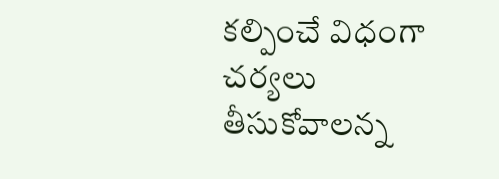కల్పించే విధంగా చర్యలు తీసుకోవాలన్న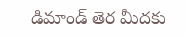డిమాండ్ తెర మీదకు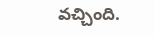వచ్చింది.